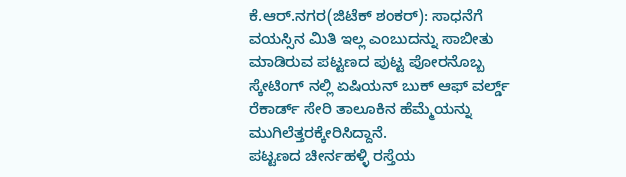ಕೆ.ಆರ್.ನಗರ(ಜಿಟೆಕ್ ಶಂಕರ್): ಸಾಧನೆಗೆ ವಯಸ್ಸಿನ ಮಿತಿ ಇಲ್ಲ ಎಂಬುದನ್ನು ಸಾಬೀತು ಮಾಡಿರುವ ಪಟ್ಟಣದ ಪುಟ್ಟ ಪೋರನೊಬ್ಬ ಸ್ಕೇಟಿಂಗ್ ನಲ್ಲಿ ಏಷಿಯನ್ ಬುಕ್ ಆಫ್ ವರ್ಲ್ಡ್ ರೆಕಾರ್ಡ್ ಸೇರಿ ತಾಲೂಕಿನ ಹೆಮ್ಮೆಯನ್ನು ಮುಗಿಲೆತ್ತರಕ್ಕೇರಿಸಿದ್ದಾನೆ.
ಪಟ್ಟಣದ ಚೀರ್ನಹಳ್ಳಿ ರಸ್ತೆಯ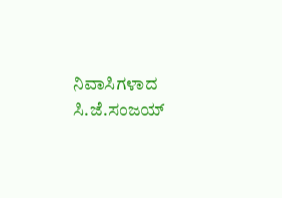ನಿವಾಸಿಗಳಾದ ಸಿ.ಜೆ.ಸಂಜಯ್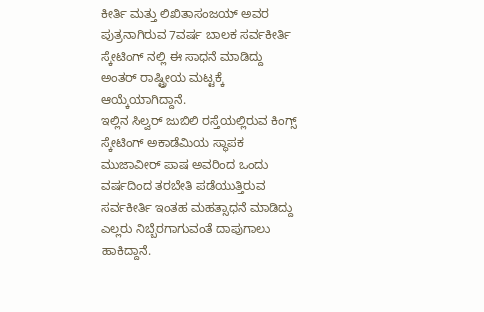ಕೀರ್ತಿ ಮತ್ತು ಲಿಖಿತಾಸಂಜಯ್ ಅವರ ಪುತ್ರನಾಗಿರುವ 7ವರ್ಷ ಬಾಲಕ ಸರ್ವಕೀರ್ತಿ ಸ್ಕೇಟಿಂಗ್ ನಲ್ಲಿ ಈ ಸಾಧನೆ ಮಾಡಿದ್ದು ಅಂತರ್ ರಾಷ್ಟ್ರೀಯ ಮಟ್ಟಕ್ಕೆ ಆಯ್ಕೆಯಾಗಿದ್ದಾನೆ.
ಇಲ್ಲಿನ ಸಿಲ್ವರ್ ಜುಬಿಲಿ ರಸ್ತೆಯಲ್ಲಿರುವ ಕಿಂಗ್ಸ್ ಸ್ಕೇಟಿಂಗ್ ಅಕಾಡೆಮಿಯ ಸ್ಥಾಪಕ ಮುಜಾವೀರ್ ಪಾಷ ಅವರಿಂದ ಒಂದು ವರ್ಷದಿಂದ ತರಬೇತಿ ಪಡೆಯುತ್ತಿರುವ ಸರ್ವಕೀರ್ತಿ ಇಂತಹ ಮಹತ್ಸಾಧನೆ ಮಾಡಿದ್ದು ಎಲ್ಲರು ನಿಬ್ಬೆರಗಾಗುವಂತೆ ದಾಪುಗಾಲು ಹಾಕಿದ್ದಾನೆ.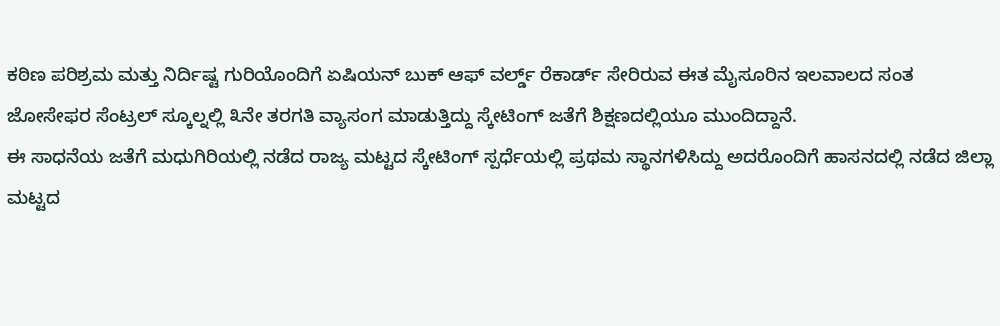ಕಠಿಣ ಪರಿಶ್ರಮ ಮತ್ತು ನಿರ್ದಿಷ್ಟ ಗುರಿಯೊಂದಿಗೆ ಏಷಿಯನ್ ಬುಕ್ ಆಫ್ ವರ್ಲ್ಡ್ ರೆಕಾರ್ಡ್ ಸೇರಿರುವ ಈತ ಮೈಸೂರಿನ ಇಲವಾಲದ ಸಂತ ಜೋಸೇಫರ ಸೆಂಟ್ರಲ್ ಸ್ಕೂಲ್ನಲ್ಲಿ ೩ನೇ ತರಗತಿ ವ್ಯಾಸಂಗ ಮಾಡುತ್ತಿದ್ದು ಸ್ಕೇಟಿಂಗ್ ಜತೆಗೆ ಶಿಕ್ಷಣದಲ್ಲಿಯೂ ಮುಂದಿದ್ದಾನೆ.
ಈ ಸಾಧನೆಯ ಜತೆಗೆ ಮಧುಗಿರಿಯಲ್ಲಿ ನಡೆದ ರಾಜ್ಯ ಮಟ್ಟದ ಸ್ಕೇಟಿಂಗ್ ಸ್ಪರ್ಧೆಯಲ್ಲಿ ಪ್ರಥಮ ಸ್ಥಾನಗಳಿಸಿದ್ದು ಅದರೊಂದಿಗೆ ಹಾಸನದಲ್ಲಿ ನಡೆದ ಜಿಲ್ಲಾ ಮಟ್ಟದ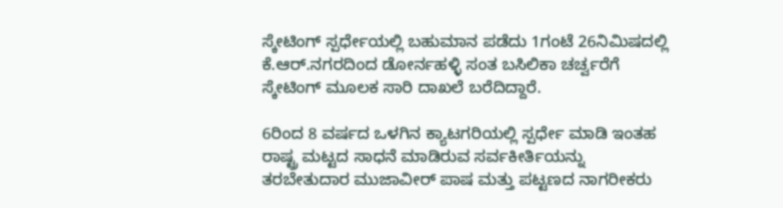ಸ್ಕೇಟಿಂಗ್ ಸ್ಪರ್ಧೇಯಲ್ಲಿ ಬಹುಮಾನ ಪಡೆದು 1ಗಂಟೆ 26ನಿಮಿಷದಲ್ಲಿ ಕೆ.ಆರ್.ನಗರದಿಂದ ಡೋರ್ನಹಳ್ಳಿ ಸಂತ ಬಸಿಲಿಕಾ ಚರ್ಚ್ವರೆಗೆ ಸ್ಕೇಟಿಂಗ್ ಮೂಲಕ ಸಾರಿ ದಾಖಲೆ ಬರೆದಿದ್ದಾರೆ.

6ರಿಂದ 8 ವರ್ಷದ ಒಳಗಿನ ಕ್ಯಾಟಗರಿಯಲ್ಲಿ ಸ್ಪರ್ಧೇ ಮಾಡಿ ಇಂತಹ ರಾಷ್ಟ್ರ ಮಟ್ಟದ ಸಾಧನೆ ಮಾಡಿರುವ ಸರ್ವಕೀರ್ತಿಯನ್ನು ತರಬೇತುದಾರ ಮುಜಾವೀರ್ ಪಾಷ ಮತ್ತು ಪಟ್ಟಣದ ನಾಗರೀಕರು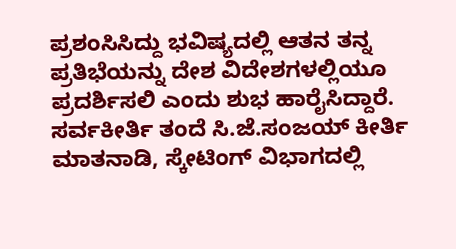ಪ್ರಶಂಸಿಸಿದ್ದು ಭವಿಷ್ಯದಲ್ಲಿ ಆತನ ತನ್ನ ಪ್ರತಿಭೆಯನ್ನು ದೇಶ ವಿದೇಶಗಳಲ್ಲಿಯೂ ಪ್ರದರ್ಶಿಸಲಿ ಎಂದು ಶುಭ ಹಾರೈಸಿದ್ದಾರೆ.
ಸರ್ವಕೀರ್ತಿ ತಂದೆ ಸಿ.ಜೆ.ಸಂಜಯ್ ಕೀರ್ತಿ ಮಾತನಾಡಿ, ಸ್ಕೇಟಿಂಗ್ ವಿಭಾಗದಲ್ಲಿ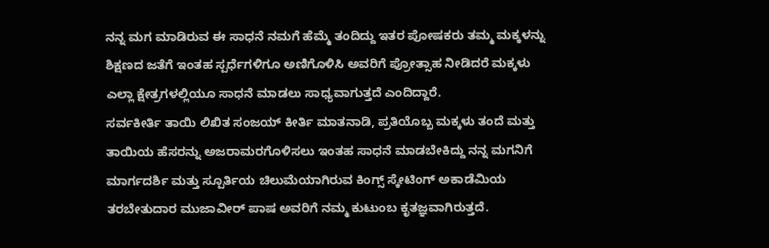ನನ್ನ ಮಗ ಮಾಡಿರುವ ಈ ಸಾಧನೆ ನಮಗೆ ಹೆಮ್ಮೆ ತಂದಿದ್ದು ಇತರ ಪೋಷಕರು ತಮ್ಮ ಮಕ್ಕಳನ್ನು ಶಿಕ್ಷಣದ ಜತೆಗೆ ಇಂತಹ ಸ್ಪರ್ಧೆಗಳಿಗೂ ಅಣಿಗೊಳಿಸಿ ಅವರಿಗೆ ಪ್ರೋತ್ಸಾಹ ನೀಡಿದರೆ ಮಕ್ಕಳು ಎಲ್ಲಾ ಕ್ಷೇತ್ರಗಳಲ್ಲಿಯೂ ಸಾಧನೆ ಮಾಡಲು ಸಾಧ್ಯವಾಗುತ್ತದೆ ಎಂದಿದ್ದಾರೆ.
ಸರ್ವಕೀರ್ತಿ ತಾಯಿ ಲಿಖಿತ ಸಂಜಯ್ ಕೀರ್ತಿ ಮಾತನಾಡಿ, ಪ್ರತಿಯೊಬ್ಬ ಮಕ್ಕಳು ತಂದೆ ಮತ್ತು ತಾಯಿಯ ಹೆಸರನ್ನು ಅಜರಾಮರಗೊಳಿಸಲು ಇಂತಹ ಸಾಧನೆ ಮಾಡಬೇಕಿದ್ದು ನನ್ನ ಮಗನಿಗೆ ಮಾರ್ಗದರ್ಶಿ ಮತ್ತು ಸ್ಪೂರ್ತಿಯ ಚಿಲುಮೆಯಾಗಿರುವ ಕಿಂಗ್ಸ್ ಸ್ಕೇಟಿಂಗ್ ಅಕಾಡೆಮಿಯ ತರಬೇತುದಾರ ಮುಜಾವೀರ್ ಪಾಷ ಅವರಿಗೆ ನಮ್ಮ ಕುಟುಂಬ ಕೃತಜ್ಞವಾಗಿರುತ್ತದೆ.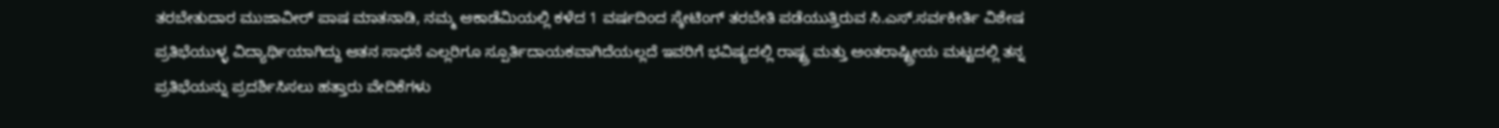ತರಬೇತುದಾರ ಮುಜಾವೀರ್ ಪಾಷ ಮಾತನಾಡಿ, ನಮ್ಮ ಆಕಾಡೆಮಿಯಲ್ಲಿ ಕಳೆದ 1 ವರ್ಷದಿಂದ ಸ್ಕೇಟಿಂಗ್ ತರಬೇತಿ ಪಡೆಯುತ್ತಿರುವ ಸಿ.ಎಸ್.ಸರ್ವಕೀರ್ತಿ ವಿಶೇಷ ಪ್ರತಿಭೆಯುಳ್ಳ ವಿದ್ಯಾರ್ಥಿಯಾಗಿದ್ದು ಆತನ ಸಾಧನೆ ಎಲ್ಲರಿಗೂ ಸ್ಪೂರ್ತಿದಾಯಕವಾಗಿದೆಯಲ್ಲದೆ ಇವರಿಗೆ ಭವಿಷ್ಯದಲ್ಲಿ ರಾಷ್ಟ್ರ ಮತ್ತು ಅಂತರಾಷ್ಟ್ರೀಯ ಮಟ್ಟದಲ್ಲಿ ತನ್ನ ಪ್ರತಿಭೆಯನ್ನು ಪ್ರದರ್ಶಿಸಿಸಲು ಹತ್ತಾರು ವೇದಿಕೆಗಳು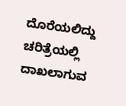ದೊರೆಯಲಿದ್ದು ಚರಿತ್ರೆಯಲ್ಲಿ ದಾಖಲಾಗುವ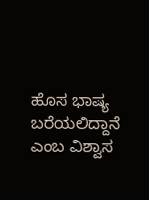ಹೊಸ ಭಾಷ್ಯ ಬರೆಯಲಿದ್ದಾನೆ ಎಂಬ ವಿಶ್ವಾಸ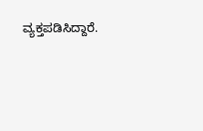ವ್ಯಕ್ತಪಡಿಸಿದ್ದಾರೆ.